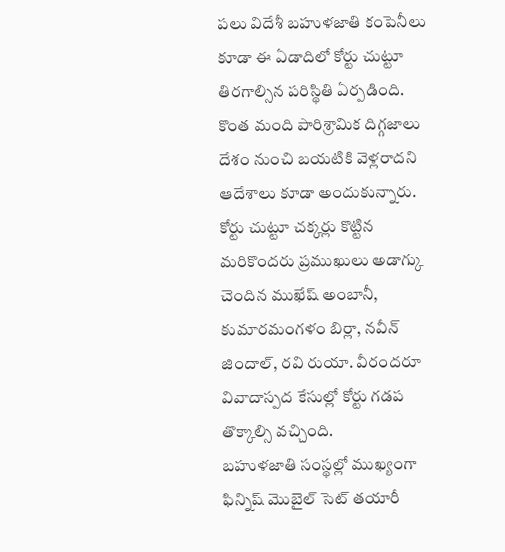పలు విదేశీ బహుళజాతి కంపెనీలు కూడా ఈ ఏడాదిలో కోర్టు చుట్టూ తిరగాల్సిన పరిస్థితి ఏర్పడింది. కొంత మంది పారిశ్రామిక దిగ్గజాలు దేశం నుంచి బయటికి వెళ్లరాదని ఆదేశాలు కూడా అందుకున్నారు. కోర్టు చుట్టూ చక్కర్లు కొట్టిన మరికొందరు ప్రముఖులు అడాగ్కు చెందిన ముఖేష్ అంబానీ, కుమారమంగళం బిర్లా, నవీన్ జిందాల్, రవి రుయా. వీరందరూ వివాదాస్పద కేసుల్లో కోర్టు గడప తొక్కాల్సి వచ్చింది.
బహుళజాతి సంస్థల్లో ముఖ్యంగా ఫిన్నిష్ మొబైల్ సెట్ తయారీ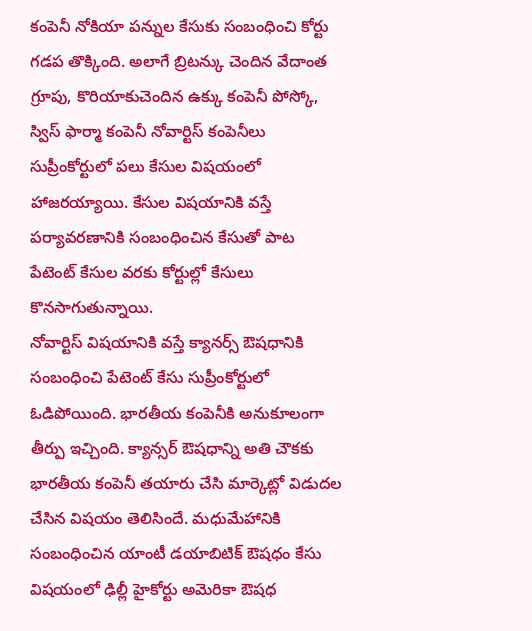కంపెనీ నోకియా పన్నుల కేసుకు సంబంధించి కోర్టు గడప తొక్కింది. అలాగే బ్రిటన్కు చెందిన వేదాంత గ్రూపు, కొరియాకుచెందిన ఉక్కు కంపెనీ పోస్కో, స్విస్ ఫార్మా కంపెనీ నోవార్టిస్ కంపెనీలు సుప్రీంకోర్టులో పలు కేసుల విషయంలో హాజరయ్యాయి. కేసుల విషయానికి వస్తే పర్యావరణానికి సంబంధించిన కేసుతో పాట పేటెంట్ కేసుల వరకు కోర్టుల్లో కేసులు కొనసాగుతున్నాయి.
నోవార్టిస్ విషయానికి వస్తే క్యానర్స్ ఔషధానికి సంబంధించి పేటెంట్ కేసు సుప్రీంకోర్టులో ఓడిపోయింది. భారతీయ కంపెనీకి అనుకూలంగా తీర్పు ఇచ్చింది. క్యాన్సర్ ఔషధాన్ని అతి చౌకకు భారతీయ కంపెనీ తయారు చేసి మార్కెట్లో విడుదల చేసిన విషయం తెలిసిందే. మధుమేహానికి సంబంధించిన యాంటీ డయాబిటిక్ ఔషధం కేసు విషయంలో ఢిల్లీ హైకోర్టు అమెరికా ఔషధ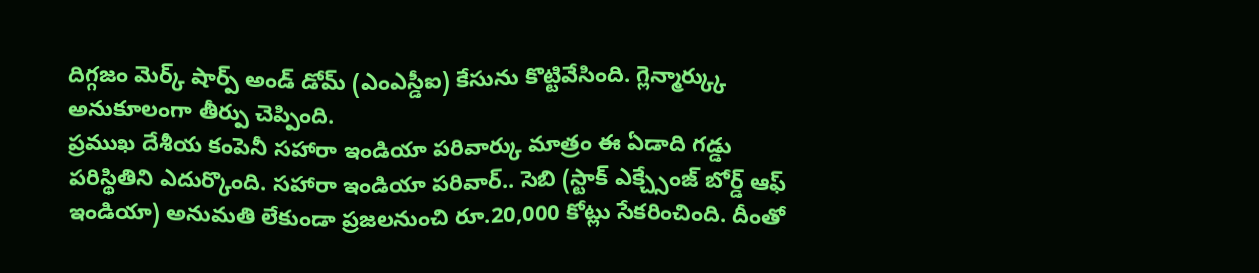దిగ్గజం మెర్క్ షార్ప్ అండ్ డోమ్ (ఎంఎస్డీఐ) కేసును కొట్టివేసింది. గ్లెన్మార్క్కు అనుకూలంగా తీర్పు చెప్పింది.
ప్రముఖ దేశీయ కంపెనీ సహారా ఇండియా పరివార్కు మాత్రం ఈ ఏడాది గడ్డు పరిస్థితిని ఎదుర్కొంది. సహారా ఇండియా పరివార్.. సెబి (స్టాక్ ఎక్చ్సేంజ్ బోర్డ్ ఆఫ్ ఇండియా) అనుమతి లేకుండా ప్రజలనుంచి రూ.20,000 కోట్లు సేకరించింది. దీంతో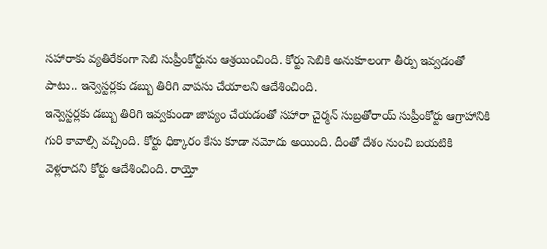సహారాకు వ్యతిరేకంగా సెబి సుప్రీంకోర్టును ఆశ్రయించింది. కోర్టు సెబికి అనుకూలంగా తీర్పు ఇవ్వడంతో పాటు.. ఇన్వెస్టర్లకు డబ్బు తిరిగి వాపసు చేయాలని ఆదేశించింది.
ఇన్వెస్టర్లకు డబ్బు తిరిగి ఇవ్వకుండా జాప్యం చేయడంతో సహారా చైర్మన్ సుబ్రతోరాయ్ సుప్రీంకోర్టు ఆగ్రాహానికి గురి కావాల్సి వచ్చింది. కోర్టు ధిక్కారం కేసు కూడా నమోదు అయింది. దీంతో దేశం నుంచి బయటికి వెళ్లరాదని కోర్టు ఆదేశించింది. రాయ్తో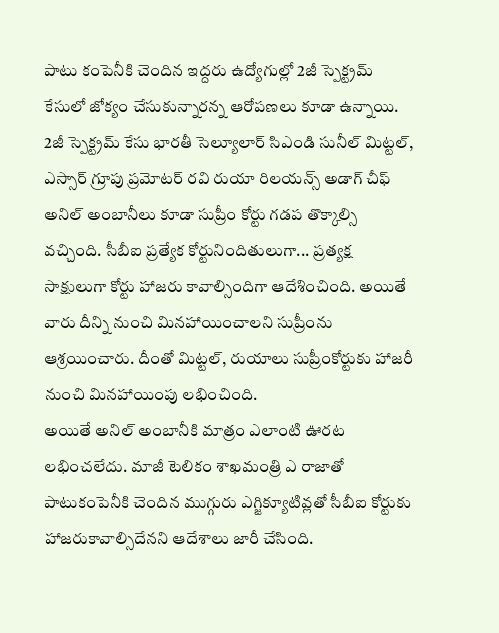పాటు కంపెనీకి చెందిన ఇద్దరు ఉద్యోగుల్లో 2జీ స్పెక్ట్రమ్ కేసులో జోక్యం చేసుకున్నారన్న ఆరోపణలు కూడా ఉన్నాయి.
2జీ స్పెక్ట్రమ్ కేసు భారతీ సెల్యూలార్ సిఎండి సునీల్ మిట్టల్, ఎస్సార్ గ్రూపు ప్రమోటర్ రవి రుయా రిలయన్స్ అడాగ్ చీఫ్ అనిల్ అంబానీలు కూడా సుప్రీం కోర్టు గడప తొక్కాల్సి వచ్చింది. సీబీఐ ప్రత్యేక కోర్టునిందితులుగా... ప్రత్యక్ష సాక్షులుగా కోర్టు హాజరు కావాల్సిందిగా ఆదేశించింది. అయితే వారు దీన్ని నుంచి మినహాయించాలని సుప్రీంను ఆశ్రయించారు. దీంతో మిట్టల్, రుయాలు సుప్రీంకోర్టుకు హాజరీ నుంచి మినహాయింపు లభించింది.
అయితే అనిల్ అంబానీకి మాత్రం ఎలాంటి ఊరట లభించలేదు. మాజీ టెలికం శాఖమంత్రి ఎ రాజాతో పాటుకంపెనీకి చెందిన ముగ్గురు ఎగ్జిక్యూటివ్లతో సీబీఐ కోర్టుకు హాజరుకావాల్సిదేనని ఆదేశాలు జారీ చేసింది.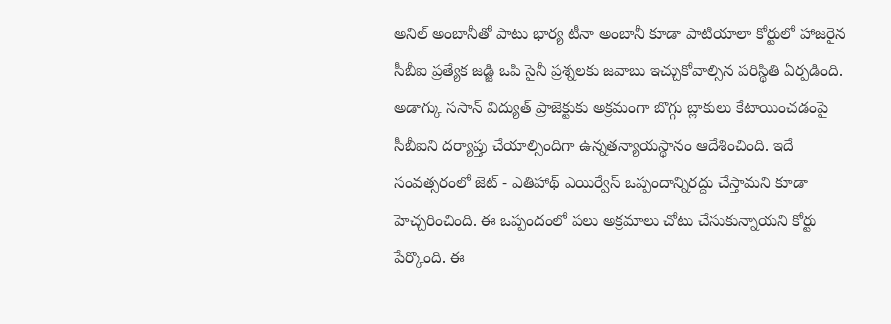అనిల్ అంబానీతో పాటు భార్య టీనా అంబానీ కూడా పాటియాలా కోర్టులో హాజరైన సీబీఐ ప్రత్యేక జడ్జి ఒపి సైనీ ప్రశ్నలకు జవాబు ఇచ్చుకోవాల్సిన పరిస్థితి ఏర్పడింది.
అడాగ్కు ససాన్ విద్యుత్ ప్రాజెక్టుకు అక్రమంగా బొగ్గు బ్లాకులు కేటాయించడంపై సీబీఐని దర్యాప్తు చేయాల్సిందిగా ఉన్నతన్యాయస్థానం ఆదేశించింది. ఇదే సంవత్సరంలో జెట్ - ఎతిహాథ్ ఎయిర్వేస్ ఒప్పందాన్నిరద్దు చేస్తామని కూడా హెచ్చరించింది. ఈ ఒప్పందంలో పలు అక్రమాలు చోటు చేసుకున్నాయని కోర్టు పేర్కొంది. ఈ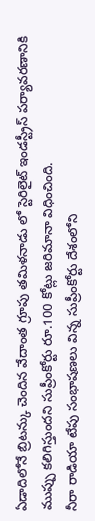ఏడాదిలోనే బ్రిటన్కు చెందిన వేదాంత గ్రూపు తమిళనాడు లో స్టెరిలైట్ ఇండస్ట్రీస్ పర్యావరణానికి ముప్పు కలిగిస్తుందని సుప్రీంకోర్టు రూ.100 కోట్లు జరిమానా విధించింది.
నీరా రాడియా టేపు సంభాషణలు విన్న సుప్రీంకోర్టు దేశంలోని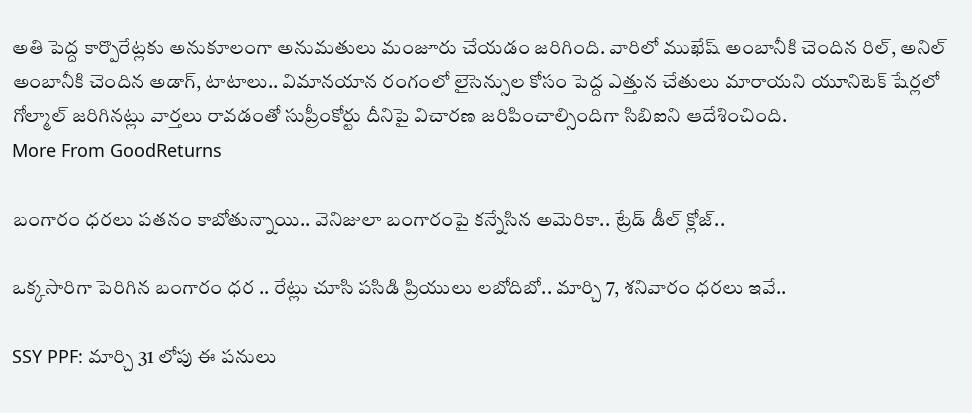అతి పెద్ద కార్పొరేట్లకు అనుకూలంగా అనుమతులు మంజూరు చేయడం జరిగింది. వారిలో ముఖేష్ అంబానీకి చెందిన రిల్, అనిల్ అంబానీకి చెందిన అడాగ్, టాటాలు.. విమానయాన రంగంలో లైసెన్సుల కోసం పెద్ద ఎత్తున చేతులు మారాయని యూనిటెక్ షేర్లలో గోల్మాల్ జరిగినట్లు వార్తలు రావడంతో సుప్రీంకోర్టు దీనిపై విచారణ జరిపించాల్సిందిగా సిబిఐని ఆదేశించింది.
More From GoodReturns

బంగారం ధరలు పతనం కాబోతున్నాయి.. వెనిజులా బంగారంపై కన్నేసిన అమెరికా.. ట్రేడ్ డీల్ క్లోజ్..

ఒక్కసారిగా పెరిగిన బంగారం ధర .. రేట్లు చూసి పసిడి ప్రియులు లబోదిబో.. మార్చి 7, శనివారం ధరలు ఇవే..

SSY PPF: మార్చి 31 లోపు ఈ పనులు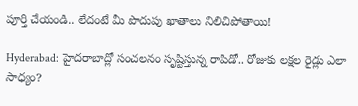పూర్తి చేయండి.. లేదంటే మీ పొదుపు ఖాతాలు నిలిచిపోతాయి!

Hyderabad: హైదరాబాద్లో సంచలనం సృష్టిస్తున్న రాపిడో.. రోజుకు లక్షల రైడ్లు ఎలా సాధ్యం?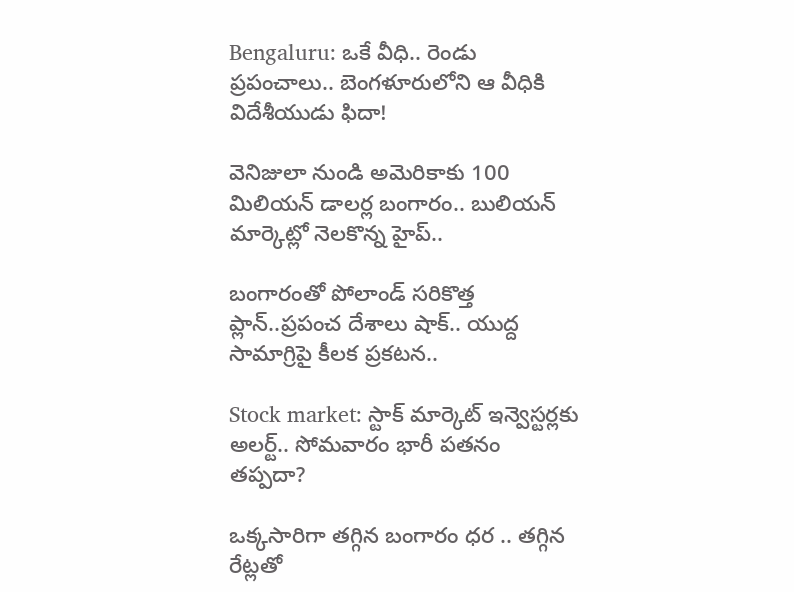Bengaluru: ఒకే వీధి.. రెండు ప్రపంచాలు.. బెంగళూరులోని ఆ వీధికి విదేశీయుడు ఫిదా!

వెనిజులా నుండి అమెరికాకు 100 మిలియన్ డాలర్ల బంగారం.. బులియన్ మార్కెట్లో నెలకొన్న హైప్..

బంగారంతో పోలాండ్ సరికొత్త ప్లాన్..ప్రపంచ దేశాలు షాక్.. యుద్ద సామాగ్రిపై కీలక ప్రకటన..

Stock market: స్టాక్ మార్కెట్ ఇన్వెస్టర్లకు అలర్ట్.. సోమవారం భారీ పతనం తప్పదా?

ఒక్కసారిగా తగ్గిన బంగారం ధర .. తగ్గిన రేట్లతో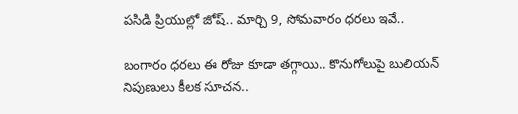పసిడి ప్రియుల్లో జోష్.. మార్చి 9, సోమవారం ధరలు ఇవే..

బంగారం ధరలు ఈ రోజు కూడా తగ్గాయి.. కొనుగోలుపై బులియన్ నిపుణులు కీలక సూచన..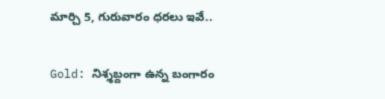మార్చి 5, గురువారం ధరలు ఇవే..

Gold: నిశ్శబ్దంగా ఉన్న బంగారం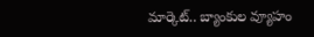మార్కెట్.. బ్యాంకుల వ్యూహం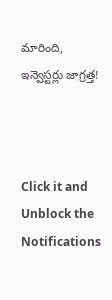మారింది, ఇన్వెస్టర్లు జాగ్రత్త!



Click it and Unblock the Notifications